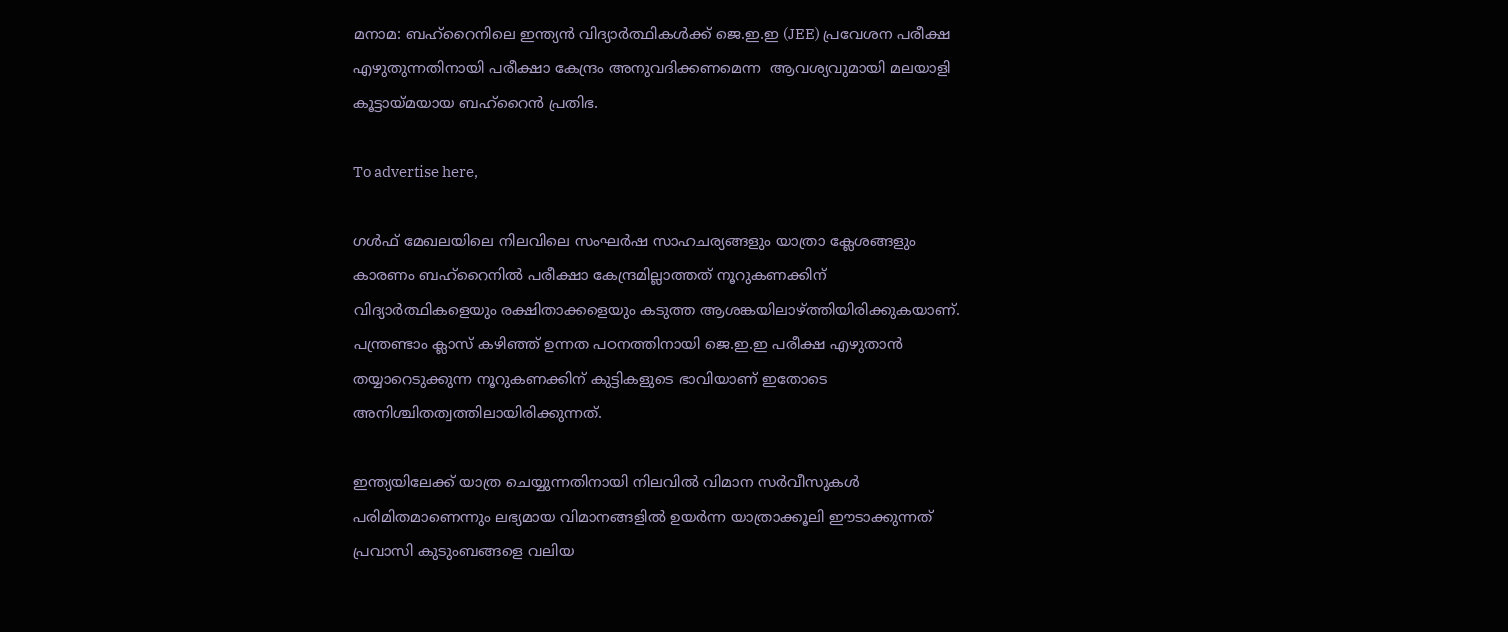മനാമ: ബഹ്‌റൈനിലെ ഇന്ത്യൻ വിദ്യാർത്ഥികൾക്ക് ജെ.ഇ.ഇ (JEE) പ്രവേശന പരീക്ഷ എഴുതുന്നതിനായി പരീക്ഷാ കേന്ദ്രം അനുവദിക്കണമെന്ന  ആവശ്യവുമായി മലയാളി കൂട്ടായ്മയായ ബഹ്‌റൈൻ പ്രതിഭ.

To advertise here,

ഗൾഫ് മേഖലയിലെ നിലവിലെ സംഘർഷ സാഹചര്യങ്ങളും യാത്രാ ക്ലേശങ്ങളും കാരണം ബഹ്‌റൈനിൽ പരീക്ഷാ കേന്ദ്രമില്ലാത്തത് നൂറുകണക്കിന് വിദ്യാർത്ഥികളെയും രക്ഷിതാക്കളെയും കടുത്ത ആശങ്കയിലാഴ്ത്തിയിരിക്കുകയാണ്. പന്ത്രണ്ടാം ക്ലാസ് കഴിഞ്ഞ് ഉന്നത പഠനത്തിനായി ജെ.ഇ.ഇ പരീക്ഷ എഴുതാൻ തയ്യാറെടുക്കുന്ന നൂറുകണക്കിന് കുട്ടികളുടെ ഭാവിയാണ് ഇതോടെ അനിശ്ചിതത്വത്തിലായിരിക്കുന്നത്.

ഇന്ത്യയിലേക്ക് യാത്ര ചെയ്യുന്നതിനായി നിലവിൽ വിമാന സർവീസുകൾ പരിമിതമാണെന്നും ലഭ്യമായ വിമാനങ്ങളിൽ ഉയർന്ന യാത്രാക്കൂലി ഈടാക്കുന്നത് പ്രവാസി കുടുംബങ്ങളെ വലിയ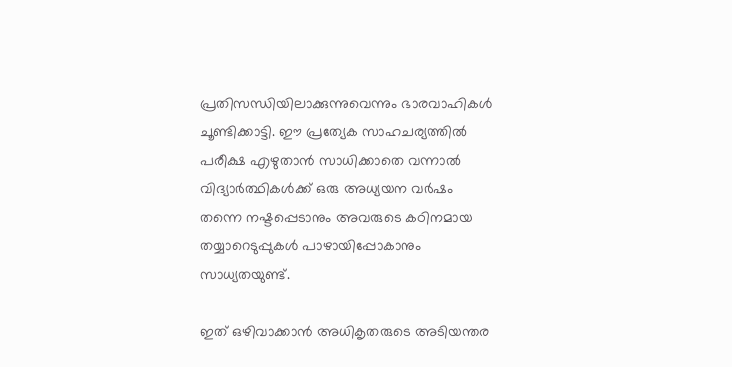പ്രതിസന്ധിയിലാക്കുന്നുവെന്നും ഭാരവാഹികൾ ചൂണ്ടിക്കാട്ടി. ഈ പ്രത്യേക സാഹചര്യത്തിൽ പരീക്ഷ എഴുതാൻ സാധിക്കാതെ വന്നാൽ വിദ്യാർത്ഥികൾക്ക് ഒരു അധ്യയന വർഷം തന്നെ നഷ്ടപ്പെടാനും അവരുടെ കഠിനമായ തയ്യാറെടുപ്പുകൾ പാഴായിപ്പോകാനും സാധ്യതയുണ്ട്.

ഇത് ഒഴിവാക്കാൻ അധികൃതരുടെ അടിയന്തര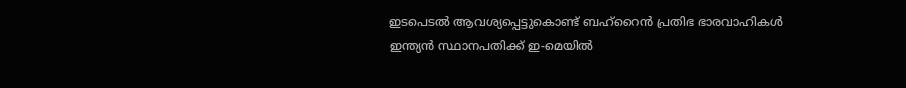ഇടപെടൽ ആവശ്യപ്പെട്ടുകൊണ്ട് ബഹ്‌റൈൻ പ്രതിഭ ഭാരവാഹികൾ ഇന്ത്യൻ സ്ഥാനപതിക്ക് ഇ-മെയിൽ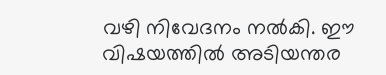വഴി നിവേദനം നൽകി. ഈ വിഷയത്തിൽ അടിയന്തര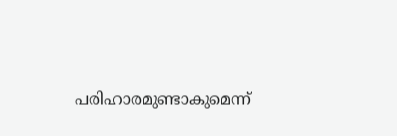പരിഹാരമുണ്ടാകുമെന്ന്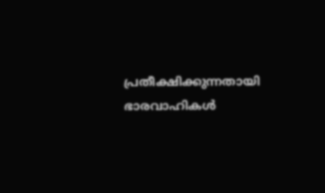പ്രതീക്ഷിക്കുന്നതായി ഭാരവാഹികൾ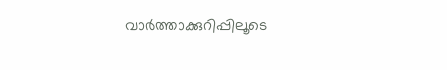വാർത്താക്കുറിപ്പിലൂടെ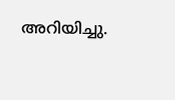അറിയിച്ചു.